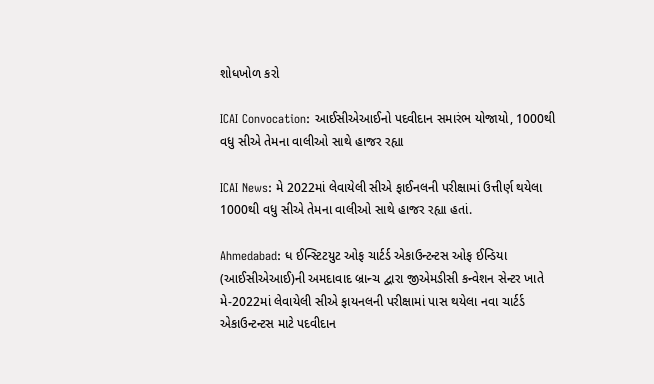શોધખોળ કરો

ICAI Convocation: આઈસીએઆઈનો પદવીદાન સમારંભ યોજાયો, 1000થી વધુ સીએ તેમના વાલીઓ સાથે હાજર રહ્યા

ICAI News: મે 2022માં લેવાયેલી સીએ ફાઈનલની પરીક્ષામાં ઉત્તીર્ણ થયેલા 1000થી વધુ સીએ તેમના વાલીઓ સાથે હાજર રહ્યા હતાં.

Ahmedabad: ધ ઈન્સ્ટિટયુટ ઓફ ચાર્ટર્ડ એકાઉન્ટન્ટસ ઓફ ઈન્ડિયા (આઈસીએઆઈ)ની અમદાવાદ બ્રાન્ચ દ્વારા જીએમડીસી કન્વેશન સેન્ટર ખાતે મે-2022માં લેવાયેલી સીએ ફાયનલની પરીક્ષામાં પાસ થયેલા નવા ચાર્ટર્ડ એકાઉન્ટન્ટસ માટે પદવીદાન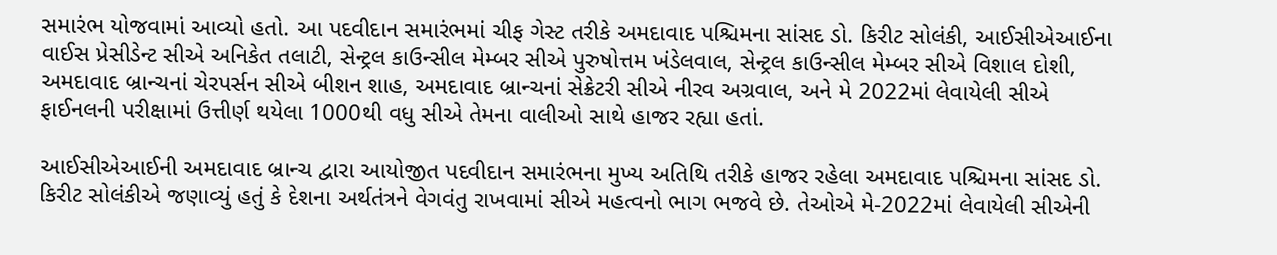સમારંભ યોજવામાં આવ્યો હતો. આ પદવીદાન સમારંભમાં ચીફ ગેસ્ટ તરીકે અમદાવાદ પશ્ચિમના સાંસદ ડો. કિરીટ સોલંકી, આઈસીએઆઈના વાઈસ પ્રેસીડેન્ટ સીએ અનિકેત તલાટી, સેન્ટ્રલ કાઉન્સીલ મેમ્બર સીએ પુરુષોત્તમ ખંડેલવાલ, સેન્ટ્રલ કાઉન્સીલ મેમ્બર સીએ વિશાલ દોશી, અમદાવાદ બ્રાન્ચનાં ચેરપર્સન સીએ બીશન શાહ, અમદાવાદ બ્રાન્ચનાં સેક્રેટરી સીએ નીરવ અગ્રવાલ, અને મે 2022માં લેવાયેલી સીએ ફાઈનલની પરીક્ષામાં ઉત્તીર્ણ થયેલા 1000થી વધુ સીએ તેમના વાલીઓ સાથે હાજર રહ્યા હતાં.

આઈસીએઆઈની અમદાવાદ બ્રાન્ચ દ્વારા આયોજીત પદવીદાન સમારંભના મુખ્ય અતિથિ તરીકે હાજર રહેલા અમદાવાદ પશ્ચિમના સાંસદ ડો. કિરીટ સોલંકીએ જણાવ્યું હતું કે દેશના અર્થતંત્રને વેગવંતુ રાખવામાં સીએ મહત્વનો ભાગ ભજવે છે. તેઓએ મે-2022માં લેવાયેલી સીએની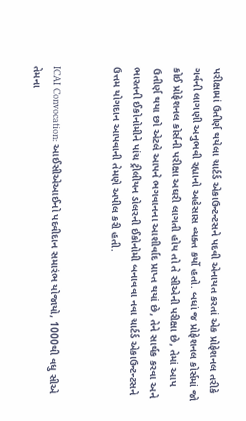પરીક્ષામાં ઉતીર્ણ થયેલા ચાર્ટર્ડ એકાઉન્ટન્ટસને પદવી એનાયત કરતાં એક પ્રોફેશનલ તરીકે ગર્વની લાગણી અનુભવી રહ્યાનો અહેસાસ વ્યક્ત કર્યો હતો. બધાં જ પ્રોફેશનલ કોર્સમાં જો કોઈ પ્રોફેશનલ કોર્સની પરીક્ષા અઘરી લાગતી હોય તો તે સીએની પરીક્ષા છે, તેમાં આપ ઉતીર્ણ થયા છો એટલે આપને ભગવાનના આશીર્વાદ પ્રાપ્ત થયાં છે, તેને સાર્થક કરવા અને ભારતની ઈકોનોમીને પાંચ ટ્રીલીયન ડોલરની ઈકોનોમી બનાવવા નવા ચાર્ટર્ડ એકાઉન્ટન્ટસને ઉત્તમ યોગદાન આપવાની તેમણે અપીલ કરી હતી.


ICAI Convocation: આઈસીએઆઈનો પદવીદાન સમારંભ યોજાયો, 1000થી વધુ સીએ તેમના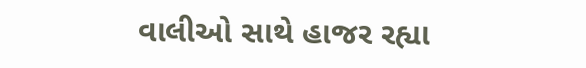વાલીઓ સાથે હાજર રહ્યા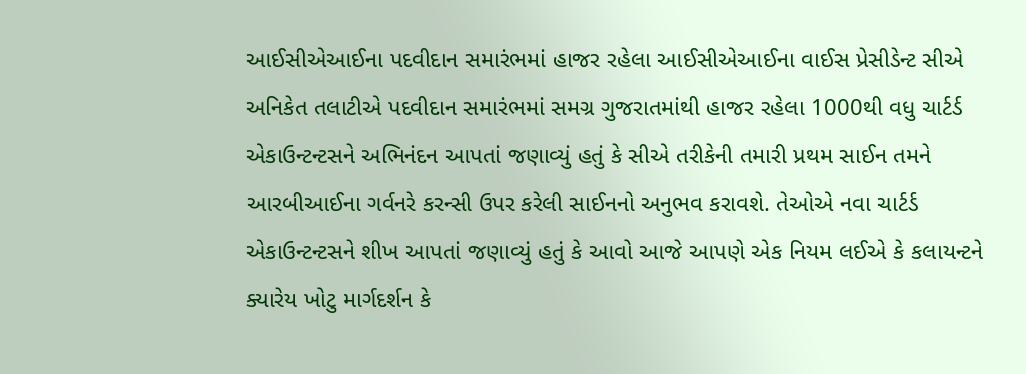આઈસીએઆઈના પદવીદાન સમારંભમાં હાજર રહેલા આઈસીએઆઈના વાઈસ પ્રેસીડેન્ટ સીએ અનિકેત તલાટીએ પદવીદાન સમારંભમાં સમગ્ર ગુજરાતમાંથી હાજર રહેલા 1000થી વધુ ચાર્ટર્ડ એકાઉન્ટન્ટસને અભિનંદન આપતાં જણાવ્યું હતું કે સીએ તરીકેની તમારી પ્રથમ સાઈન તમને આરબીઆઈના ગર્વનરે કરન્સી ઉપર કરેલી સાઈનનો અનુભવ કરાવશે. તેઓએ નવા ચાર્ટર્ડ એકાઉન્ટન્ટસને શીખ આપતાં જણાવ્યું હતું કે આવો આજે આપણે એક નિયમ લઈએ કે કલાયન્ટને ક્યારેય ખોટુ માર્ગદર્શન કે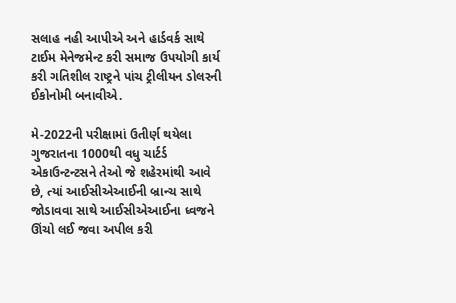સલાહ નહી આપીએ અને હાર્ડવર્ક સાથે ટાઈમ મેનેજમેન્ટ કરી સમાજ ઉપયોગી કાર્ય કરી ગતિશીલ રાષ્ટ્રને પાંચ ટ્રીલીયન ડોલરની ઈકોનોમી બનાવીએ.

મે-2022ની પરીક્ષામાં ઉતીર્ણ થયેલા ગુજરાતના 1000થી વધુ ચાર્ટર્ડ એકાઉન્ટન્ટસને તેઓ જે શહેરમાંથી આવે છે, ત્યાં આઈસીએઆઈની બ્રાન્ચ સાથે જોડાવવા સાથે આઈસીએઆઈના ધ્વજને ઊંચો લઈ જવા અપીલ કરી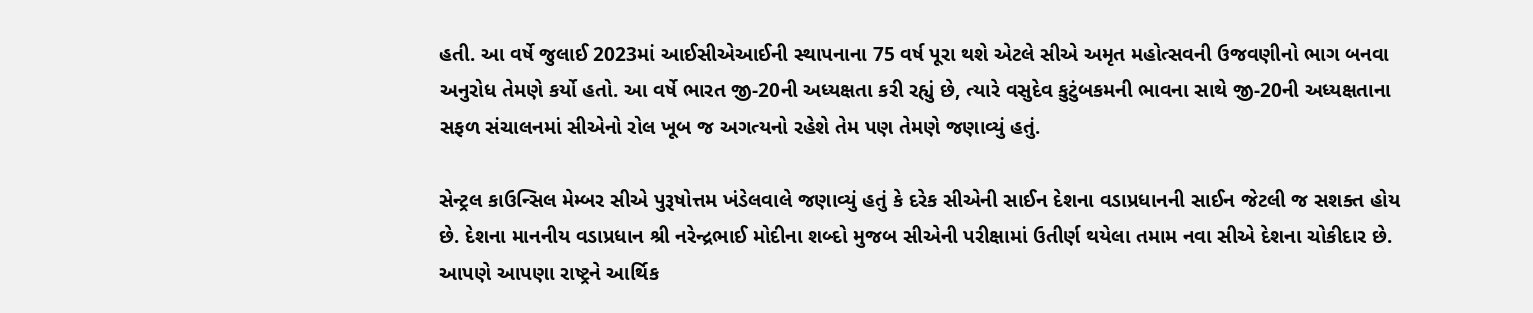હતી. આ વર્ષે જુલાઈ 2023માં આઈસીએઆઈની સ્થાપનાના 75 વર્ષ પૂરા થશે એટલે સીએ અમૃત મહોત્સવની ઉજવણીનો ભાગ બનવા અનુરોધ તેમણે કર્યો હતો. આ વર્ષે ભારત જી-20ની અધ્યક્ષતા કરી રહ્યું છે, ત્યારે વસુદેવ કુટુંબકમની ભાવના સાથે જી-20ની અધ્યક્ષતાના સફળ સંચાલનમાં સીએનો રોલ ખૂબ જ અગત્યનો રહેશે તેમ પણ તેમણે જણાવ્યું હતું.

સેન્ટ્રલ કાઉન્સિલ મેમ્બર સીએ પુરૂષોત્તમ ખંડેલવાલે જણાવ્યું હતું કે દરેક સીએની સાઈન દેશના વડાપ્રધાનની સાઈન જેટલી જ સશક્ત હોય છે. દેશના માનનીય વડાપ્રધાન શ્રી નરેન્દ્રભાઈ મોદીના શબ્દો મુજબ સીએની પરીક્ષામાં ઉતીર્ણ થયેલા તમામ નવા સીએ દેશના ચોકીદાર છે. આપણે આપણા રાષ્ટ્રને આર્થિક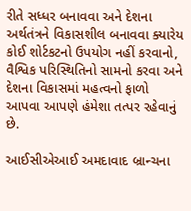રીતે સધ્ધર બનાવવા અને દેશના અર્થતંત્રને વિકાસશીલ બનાવવા ક્યારેય કોઈ શોર્ટકટનો ઉપયોગ નહીં કરવાનો, વૈશ્વિક પરિસ્થિતિનો સામનો કરવા અને દેશના વિકાસમાં મહત્વનો ફાળો આપવા આપણે હંમેશા તત્પર રહેવાનું છે.

આઈસીએઆઈ અમદાવાદ બ્રાન્ચના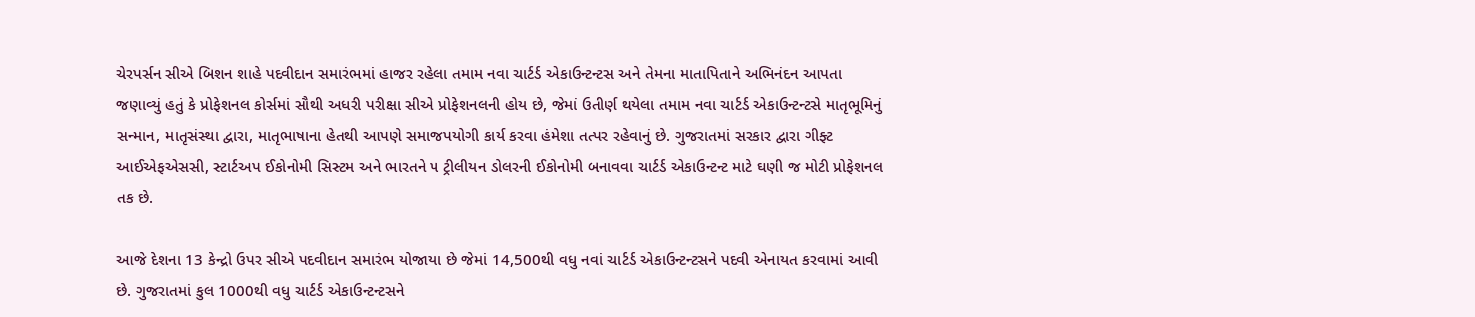ચેરપર્સન સીએ બિશન શાહે પદવીદાન સમારંભમાં હાજર રહેલા તમામ નવા ચાર્ટર્ડ એકાઉન્ટન્ટસ અને તેમના માતાપિતાને અભિનંદન આપતા જણાવ્યું હતું કે પ્રોફેશનલ કોર્સમાં સૌથી અધરી પરીક્ષા સીએ પ્રોફેશનલની હોય છે, જેમાં ઉતીર્ણ થયેલા તમામ નવા ચાર્ટર્ડ એકાઉન્ટન્ટસે માતૃભૂમિનું સન્માન, માતૃસંસ્થા દ્વારા, માતૃભાષાના હેતથી આપણે સમાજપયોગી કાર્ય કરવા હંમેશા તત્પર રહેવાનું છે. ગુજરાતમાં સરકાર દ્વારા ગીફ્ટ આઈએફએસસી, સ્ટાર્ટઅપ ઈકોનોમી સિસ્ટમ અને ભારતને ૫ ટ્રીલીયન ડોલરની ઈકોનોમી બનાવવા ચાર્ટર્ડ એકાઉન્ટન્ટ માટે ઘણી જ મોટી પ્રોફેશનલ તક છે.

આજે દેશના 13 કેન્દ્રો ઉપર સીએ પદવીદાન સમારંભ યોજાયા છે જેમાં 14,500થી વધુ નવાં ચાર્ટર્ડ એકાઉન્ટન્ટસને પદવી એનાયત કરવામાં આવી છે. ગુજરાતમાં કુલ 1000થી વધુ ચાર્ટર્ડ એકાઉન્ટન્ટસને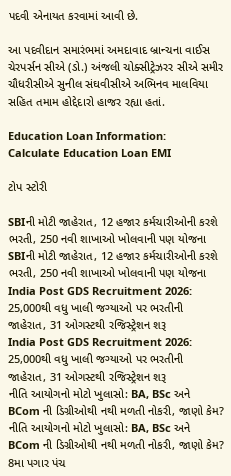પદવી એનાયત કરવામાં આવી છે.

આ પદવીદાન સમારંભમાં અમદાવાદ બ્રાન્ચના વાઈસ ચેરપર્સન સીએ (ડો.) અંજલી ચોક્સીટ્રેઝરર સીએ સમીર ચૌધરીસીએ સુનીલ સંઘવીસીએ અભિનવ માલવિયા સહિત તમામ હોદ્દેદારો હાજર રહ્યા હતાં.

Education Loan Information:
Calculate Education Loan EMI

ટોપ સ્ટોરી

SBIની મોટી જાહેરાત, 12 હજાર કર્મચારીઓની કરશે ભરતી, 250 નવી શાખાઓ ખોલવાની પણ યોજના
SBIની મોટી જાહેરાત, 12 હજાર કર્મચારીઓની કરશે ભરતી, 250 નવી શાખાઓ ખોલવાની પણ યોજના
India Post GDS Recruitment 2026: 25,000થી વધુ ખાલી જગ્યાઓ પર ભરતીની જાહેરાત, 31 ઓગસ્ટથી રજિસ્ટ્રેશન શરૂ
India Post GDS Recruitment 2026: 25,000થી વધુ ખાલી જગ્યાઓ પર ભરતીની જાહેરાત, 31 ઓગસ્ટથી રજિસ્ટ્રેશન શરૂ
નીતિ આયોગનો મોટો ખુલાસો: BA, BSc અને BCom ની ડિગ્રીઓથી નથી મળતી નોકરી, જાણો કેમ?
નીતિ આયોગનો મોટો ખુલાસો: BA, BSc અને BCom ની ડિગ્રીઓથી નથી મળતી નોકરી, જાણો કેમ?
8મા પગાર પંચ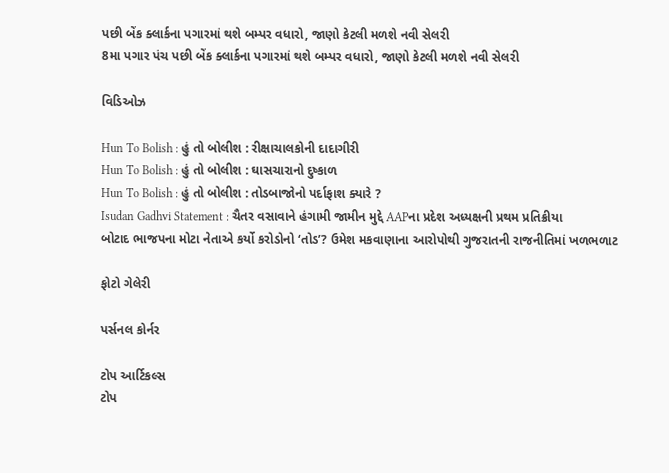પછી બેંક ક્લાર્કના પગારમાં થશે બમ્પર વધારો, જાણો કેટલી મળશે નવી સેલરી
8મા પગાર પંચ પછી બેંક ક્લાર્કના પગારમાં થશે બમ્પર વધારો, જાણો કેટલી મળશે નવી સેલરી

વિડિઓઝ

Hun To Bolish : હું તો બોલીશ : રીક્ષાચાલકોની દાદાગીરી
Hun To Bolish : હું તો બોલીશ : ઘાસચારાનો દુષ્કાળ
Hun To Bolish : હું તો બોલીશ : તોડબાજોનો પર્દાફાશ ક્યારે ?
Isudan Gadhvi Statement : ચૈતર વસાવાને હંગામી જામીન મુદ્દે AAPના પ્રદેશ અધ્યક્ષની પ્રથમ પ્રતિક્રીયા
બોટાદ ભાજપના મોટા નેતાએ કર્યો કરોડોનો ‘તોડ’? ઉમેશ મકવાણાના આરોપોથી ગુજરાતની રાજનીતિમાં ખળભળાટ

ફોટો ગેલેરી

પર્સનલ કોર્નર

ટોપ આર્ટિકલ્સ
ટોપ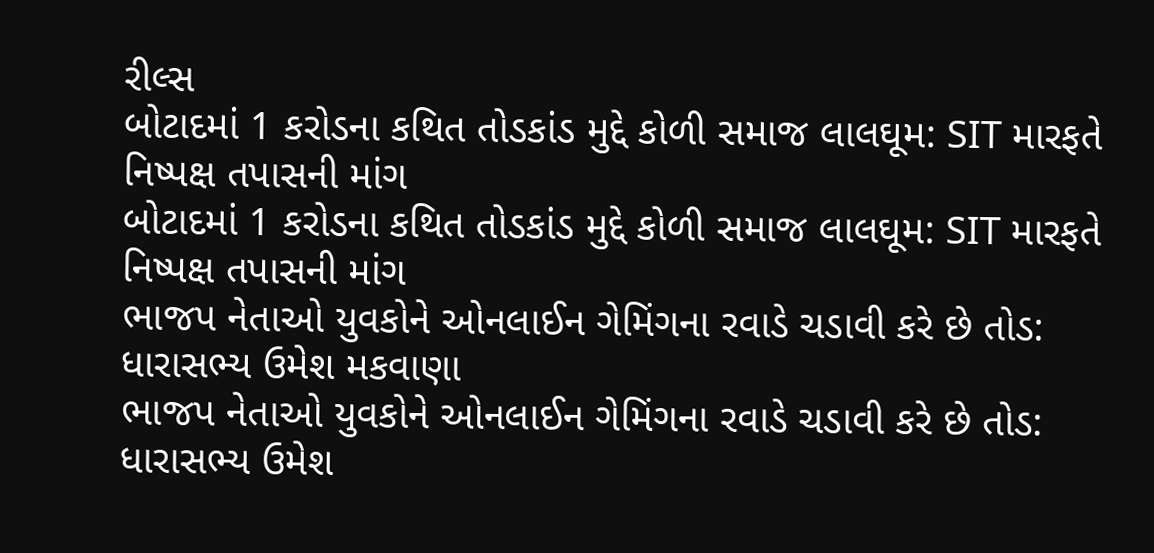રીલ્સ
બોટાદમાં 1 કરોડના કથિત તોડકાંડ મુદ્દે કોળી સમાજ લાલઘૂમ: SIT મારફતે નિષ્પક્ષ તપાસની માંગ
બોટાદમાં 1 કરોડના કથિત તોડકાંડ મુદ્દે કોળી સમાજ લાલઘૂમ: SIT મારફતે નિષ્પક્ષ તપાસની માંગ
ભાજપ નેતાઓ યુવકોને ઓનલાઈન ગેમિંગના રવાડે ચડાવી કરે છે તોડ: ધારાસભ્ય ઉમેશ મકવાણા
ભાજપ નેતાઓ યુવકોને ઓનલાઈન ગેમિંગના રવાડે ચડાવી કરે છે તોડ: ધારાસભ્ય ઉમેશ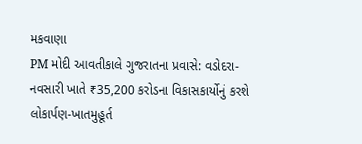મકવાણા
PM મોદી આવતીકાલે ગુજરાતના પ્રવાસે: વડોદરા-નવસારી ખાતે ₹35,200 કરોડના વિકાસકાર્યોનું કરશે લોકાર્પણ-ખાતમુહૂર્ત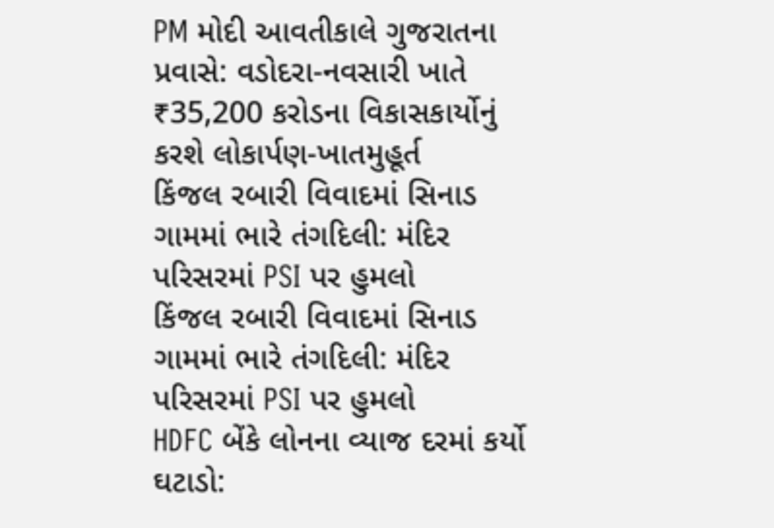PM મોદી આવતીકાલે ગુજરાતના પ્રવાસે: વડોદરા-નવસારી ખાતે ₹35,200 કરોડના વિકાસકાર્યોનું કરશે લોકાર્પણ-ખાતમુહૂર્ત
કિંજલ રબારી વિવાદમાં સિનાડ ગામમાં ભારે તંગદિલી: મંદિર પરિસરમાં PSI પર હુમલો
કિંજલ રબારી વિવાદમાં સિનાડ ગામમાં ભારે તંગદિલી: મંદિર પરિસરમાં PSI પર હુમલો
HDFC બેંકે લોનના વ્યાજ દરમાં કર્યો ઘટાડો: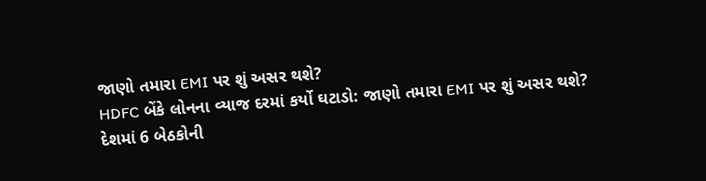જાણો તમારા EMI પર શું અસર થશે?
HDFC બેંકે લોનના વ્યાજ દરમાં કર્યો ઘટાડો: જાણો તમારા EMI પર શું અસર થશે?
દેશમાં 6 બેઠકોની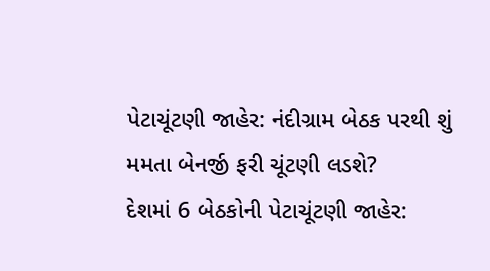પેટાચૂંટણી જાહેર: નંદીગ્રામ બેઠક પરથી શું મમતા બેનર્જી ફરી ચૂંટણી લડશે?
દેશમાં 6 બેઠકોની પેટાચૂંટણી જાહેર: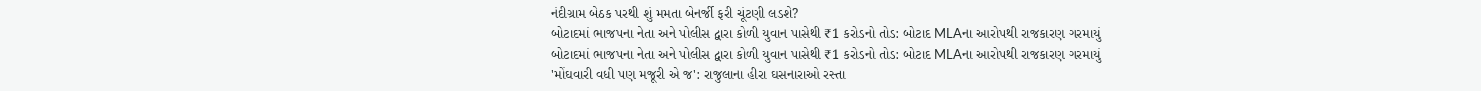નંદીગ્રામ બેઠક પરથી શું મમતા બેનર્જી ફરી ચૂંટણી લડશે?
બોટાદમાં ભાજપના નેતા અને પોલીસ દ્વારા કોળી યુવાન પાસેથી ₹1 કરોડનો તોડ: બોટાદ MLAના આરોપથી રાજકારણ ગરમાયું
બોટાદમાં ભાજપના નેતા અને પોલીસ દ્વારા કોળી યુવાન પાસેથી ₹1 કરોડનો તોડ: બોટાદ MLAના આરોપથી રાજકારણ ગરમાયું
'મોંઘવારી વધી પણ મજૂરી એ જ': રાજુલાના હીરા ઘસનારાઓ રસ્તા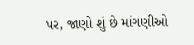પર, જાણો શું છે માંગણીઓ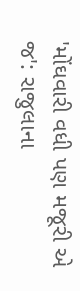'મોંઘવારી વધી પણ મજૂરી એ જ': રાજુલાના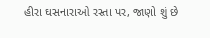હીરા ઘસનારાઓ રસ્તા પર, જાણો શું છે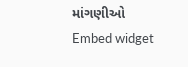માંગણીઓ
Embed widget